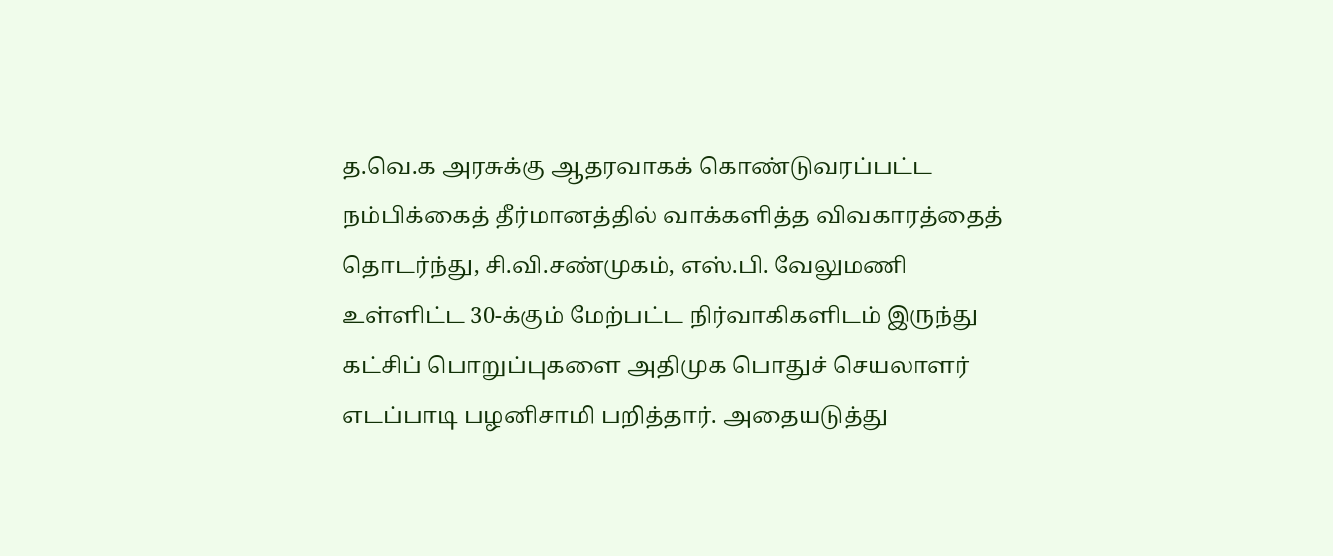த.வெ.க அரசுக்கு ஆதரவாகக் கொண்டுவரப்பட்ட நம்பிக்கைத் தீர்மானத்தில் வாக்களித்த விவகாரத்தைத் தொடர்ந்து, சி.வி.சண்முகம், எஸ்.பி. வேலுமணி உள்ளிட்ட 30-க்கும் மேற்பட்ட நிர்வாகிகளிடம் இருந்து கட்சிப் பொறுப்புகளை அதிமுக பொதுச் செயலாளர் எடப்பாடி பழனிசாமி பறித்தார். அதையடுத்து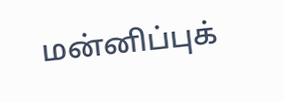மன்னிப்புக்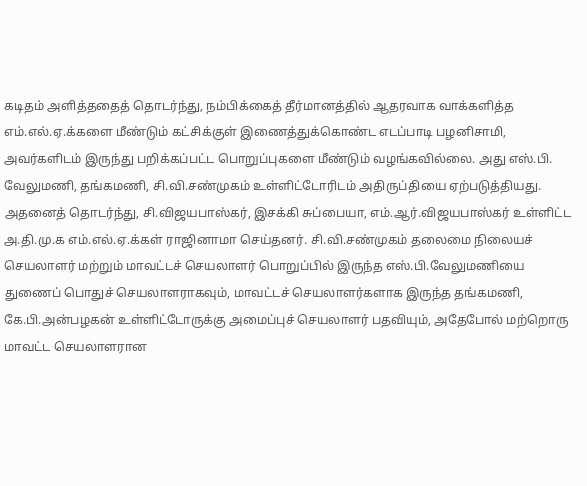கடிதம் அளித்ததைத் தொடர்ந்து, நம்பிக்கைத் தீர்மானத்தில் ஆதரவாக வாக்களித்த எம்.எல்.ஏ.க்களை மீண்டும் கட்சிக்குள் இணைத்துக்கொண்ட எடப்பாடி பழனிசாமி, அவர்களிடம் இருந்து பறிக்கப்பட்ட பொறுப்புகளை மீண்டும் வழங்கவில்லை. அது எஸ்.பி. வேலுமணி, தங்கமணி, சி.வி.சண்முகம் உள்ளிட்டோரிடம் அதிருப்தியை ஏற்படுத்தியது. அதனைத் தொடர்ந்து, சி.விஜயபாஸ்கர், இசக்கி சுப்பையா, எம்.ஆர்.விஜயபாஸ்கர் உள்ளிட்ட அ.தி.மு.க எம்.எல்.ஏ.க்கள் ராஜினாமா செய்தனர். சி.வி.சண்முகம் தலைமை நிலையச் செயலாளர் மற்றும் மாவட்டச் செயலாளர் பொறுப்பில் இருந்த எஸ்.பி.வேலுமணியை துணைப் பொதுச் செயலாளராகவும், மாவட்டச் செயலாளர்களாக இருந்த தங்கமணி, கே.பி.அன்பழகன் உள்ளிட்டோருக்கு அமைப்புச் செயலாளர் பதவியும், அதேபோல் மற்றொரு மாவட்ட செயலாளரான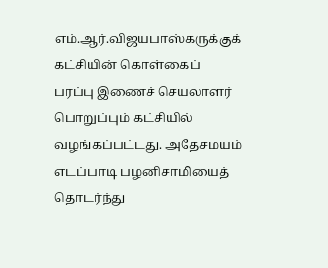எம்.ஆர்.விஜயபாஸ்கருக்குக் கட்சியின் கொள்கைப் பரப்பு இணைச் செயலாளர் பொறுப்பும் கட்சியில் வழங்கப்பட்டது. அதேசமயம் எடப்பாடி பழனிசாமியைத் தொடர்ந்து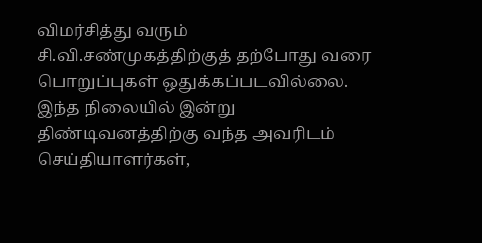விமர்சித்து வரும் சி.வி.சண்முகத்திற்குத் தற்போது வரை பொறுப்புகள் ஒதுக்கப்படவில்லை. இந்த நிலையில் இன்று திண்டிவனத்திற்கு வந்த அவரிடம் செய்தியாளர்கள்,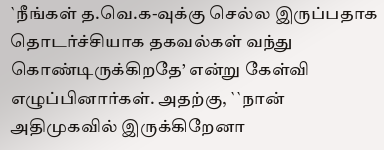`நீங்கள் த.வெ.க-வுக்கு செல்ல இருப்பதாக தொடர்ச்சியாக தகவல்கள் வந்து கொண்டிருக்கிறதே’ என்று கேள்வி எழுப்பினார்கள். அதற்கு, ``நான் அதிமுகவில் இருக்கிறேனா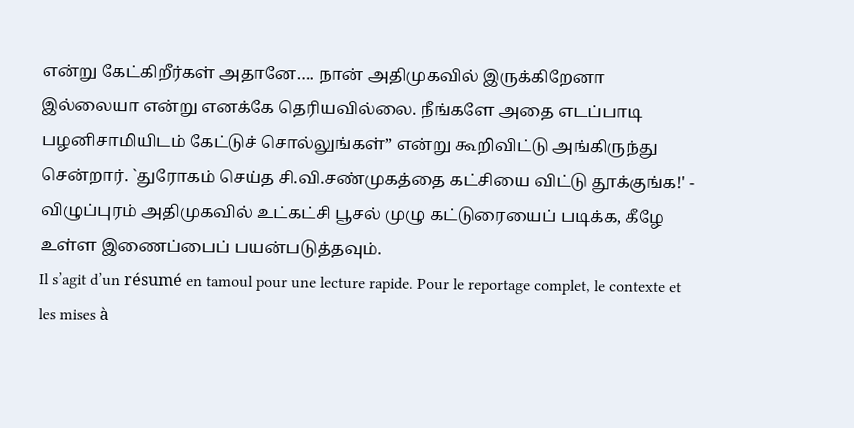என்று கேட்கிறீர்கள் அதானே…. நான் அதிமுகவில் இருக்கிறேனா இல்லையா என்று எனக்கே தெரியவில்லை. நீங்களே அதை எடப்பாடி பழனிசாமியிடம் கேட்டுச் சொல்லுங்கள்” என்று கூறிவிட்டு அங்கிருந்து சென்றார். `துரோகம் செய்த சி.வி.சண்முகத்தை கட்சியை விட்டு தூக்குங்க!' - விழுப்புரம் அதிமுகவில் உட்கட்சி பூசல் முழு கட்டுரையைப் படிக்க, கீழே உள்ள இணைப்பைப் பயன்படுத்தவும்.
Il s’agit d’un résumé en tamoul pour une lecture rapide. Pour le reportage complet, le contexte et les mises à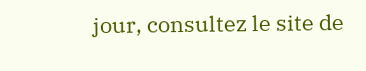jour, consultez le site de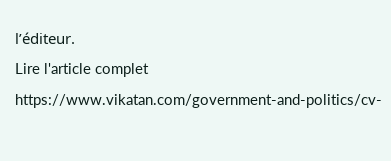l’éditeur.
Lire l'article complet
https://www.vikatan.com/government-and-politics/cv-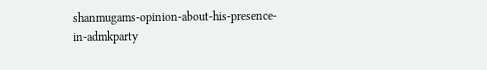shanmugams-opinion-about-his-presence-in-admkparty